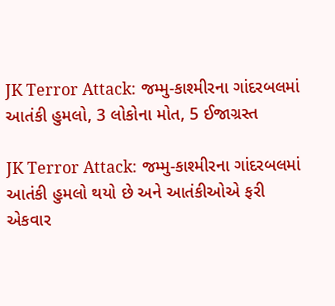JK Terror Attack: જમ્મુ-કાશ્મીરના ગાંદરબલમાં આતંકી હુમલો, 3 લોકોના મોત, 5 ઈજાગ્રસ્ત

JK Terror Attack: જમ્મુ-કાશ્મીરના ગાંદરબલમાં આતંકી હુમલો થયો છે અને આતંકીઓએ ફરી એકવાર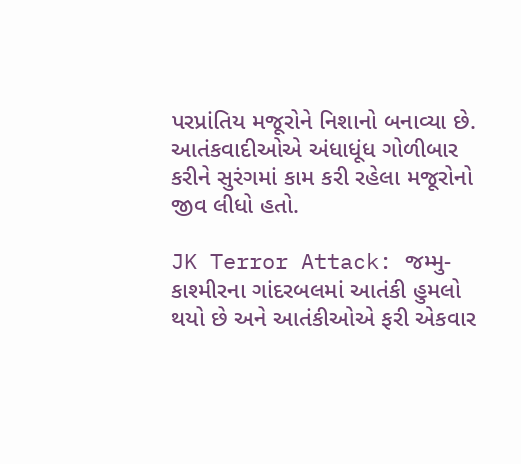પરપ્રાંતિય મજૂરોને નિશાનો બનાવ્યા છે. આતંકવાદીઓએ અંધાધૂંધ ગોળીબાર કરીને સુરંગમાં કામ કરી રહેલા મજૂરોનો જીવ લીધો હતો.

JK Terror Attack: જમ્મુ-કાશ્મીરના ગાંદરબલમાં આતંકી હુમલો થયો છે અને આતંકીઓએ ફરી એકવાર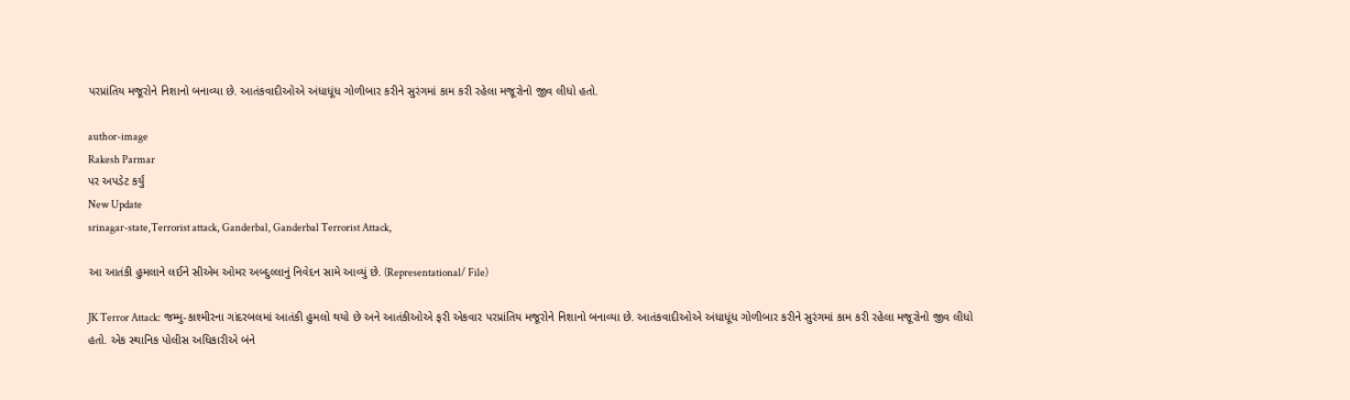પરપ્રાંતિય મજૂરોને નિશાનો બનાવ્યા છે. આતંકવાદીઓએ અંધાધૂંધ ગોળીબાર કરીને સુરંગમાં કામ કરી રહેલા મજૂરોનો જીવ લીધો હતો.

author-image
Rakesh Parmar
પર અપડેટ કર્યું
New Update
srinagar-state,Terrorist attack, Ganderbal, Ganderbal Terrorist Attack,

આ આતંકી હુમલાને લઈને સીએમ ઓમર અબ્દુલ્લાનું નિવેદન સામે આવ્યું છે. (Representational/ File)

JK Terror Attack: જમ્મુ-કાશ્મીરના ગાંદરબલમાં આતંકી હુમલો થયો છે અને આતંકીઓએ ફરી એકવાર પરપ્રાંતિય મજૂરોને નિશાનો બનાવ્યા છે. આતંકવાદીઓએ અંધાધૂંધ ગોળીબાર કરીને સુરંગમાં કામ કરી રહેલા મજૂરોનો જીવ લીધો હતો. એક સ્થાનિક પોલીસ અધિકારીએ બંને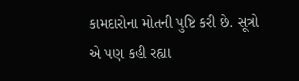કામદારોના મોતની પુષ્ટિ કરી છે. સૂત્રો એ પણ કહી રહ્યા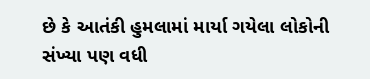છે કે આતંકી હુમલામાં માર્યા ગયેલા લોકોની સંખ્યા પણ વધી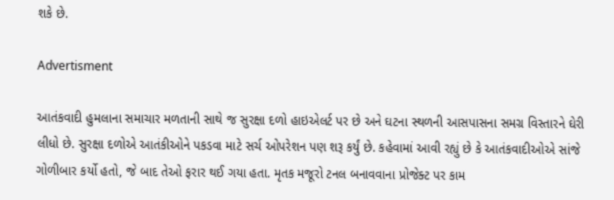શકે છે.

Advertisment

આતંકવાદી હુમલાના સમાચાર મળતાની સાથે જ સુરક્ષા દળો હાઇએલર્ટ પર છે અને ઘટના સ્થળની આસપાસના સમગ્ર વિસ્તારને ઘેરી લીધો છે. સુરક્ષા દળોએ આતંકીઓને પકડવા માટે સર્ચ ઓપરેશન પણ શરૂ કર્યું છે. કહેવામાં આવી રહ્યું છે કે આતંકવાદીઓએ સાંજે ગોળીબાર કર્યો હતો, જે બાદ તેઓ ફરાર થઈ ગયા હતા. મૃતક મજૂરો ટનલ બનાવવાના પ્રોજેક્ટ પર કામ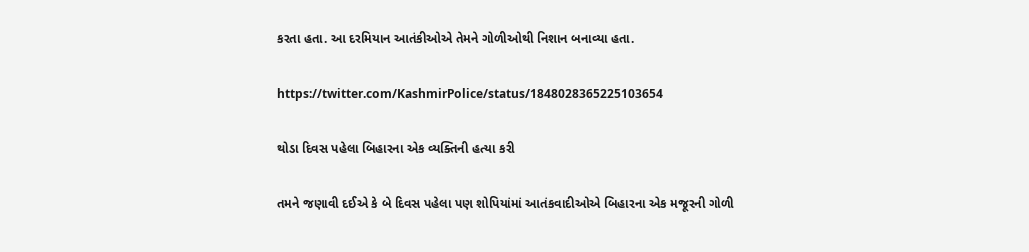કરતા હતા. આ દરમિયાન આતંકીઓએ તેમને ગોળીઓથી નિશાન બનાવ્યા હતા.

https://twitter.com/KashmirPolice/status/1848028365225103654

થોડા દિવસ પહેલા બિહારના એક વ્યક્તિની હત્યા કરી

તમને જણાવી દઈએ કે બે દિવસ પહેલા પણ શોપિયાંમાં આતંકવાદીઓએ બિહારના એક મજૂરની ગોળી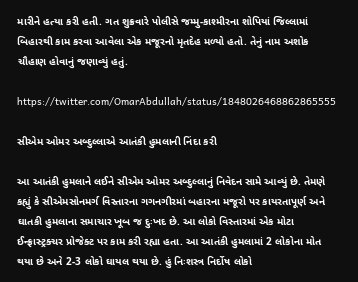મારીને હત્યા કરી હતી. ગત શુક્રવારે પોલીસે જમ્મુ-કાશ્મીરના શોપિયાં જિલ્લામાં બિહારથી કામ કરવા આવેલા એક મજૂરનો મૃતદેહ મળ્યો હતો. તેનું નામ અશોક ચૌહાણ હોવાનું જણાવ્યું હતું.

https://twitter.com/OmarAbdullah/status/1848026468862865555

સીએમ ઓમર અબ્દુલ્લાએ આતંકી હુમલાની નિંદા કરી

આ આતંકી હુમલાને લઈને સીએમ ઓમર અબ્દુલ્લાનું નિવેદન સામે આવ્યું છે. તેમણે કહ્યું કે સીએમસોનમર્ગ વિસ્તારના ગગનગીરમાં બહારના મજૂરો પર કાયરતાપૂર્ણ અને ઘાતકી હુમલાના સમાચાર ખૂબ જ દુઃખદ છે. આ લોકો વિસ્તારમાં એક મોટા ઈન્ફ્રાસ્ટ્રક્ચર પ્રોજેક્ટ પર કામ કરી રહ્યા હતા. આ આતંકી હુમલામાં 2 લોકોના મોત થયા છે અને 2-3 લોકો ઘાયલ થયા છે. હું નિઃશસ્ત્ર નિર્દોષ લોકો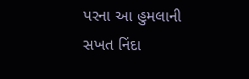પરના આ હુમલાની સખત નિંદા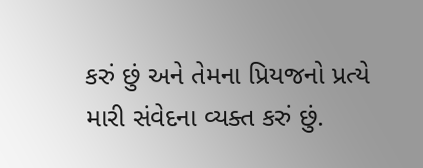કરું છું અને તેમના પ્રિયજનો પ્રત્યે મારી સંવેદના વ્યક્ત કરું છું.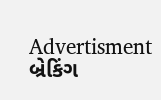Advertisment
બ્રેકિંગ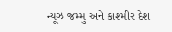ન્યૂઝ જમ્મુ અને કાશ્મીર દેશ